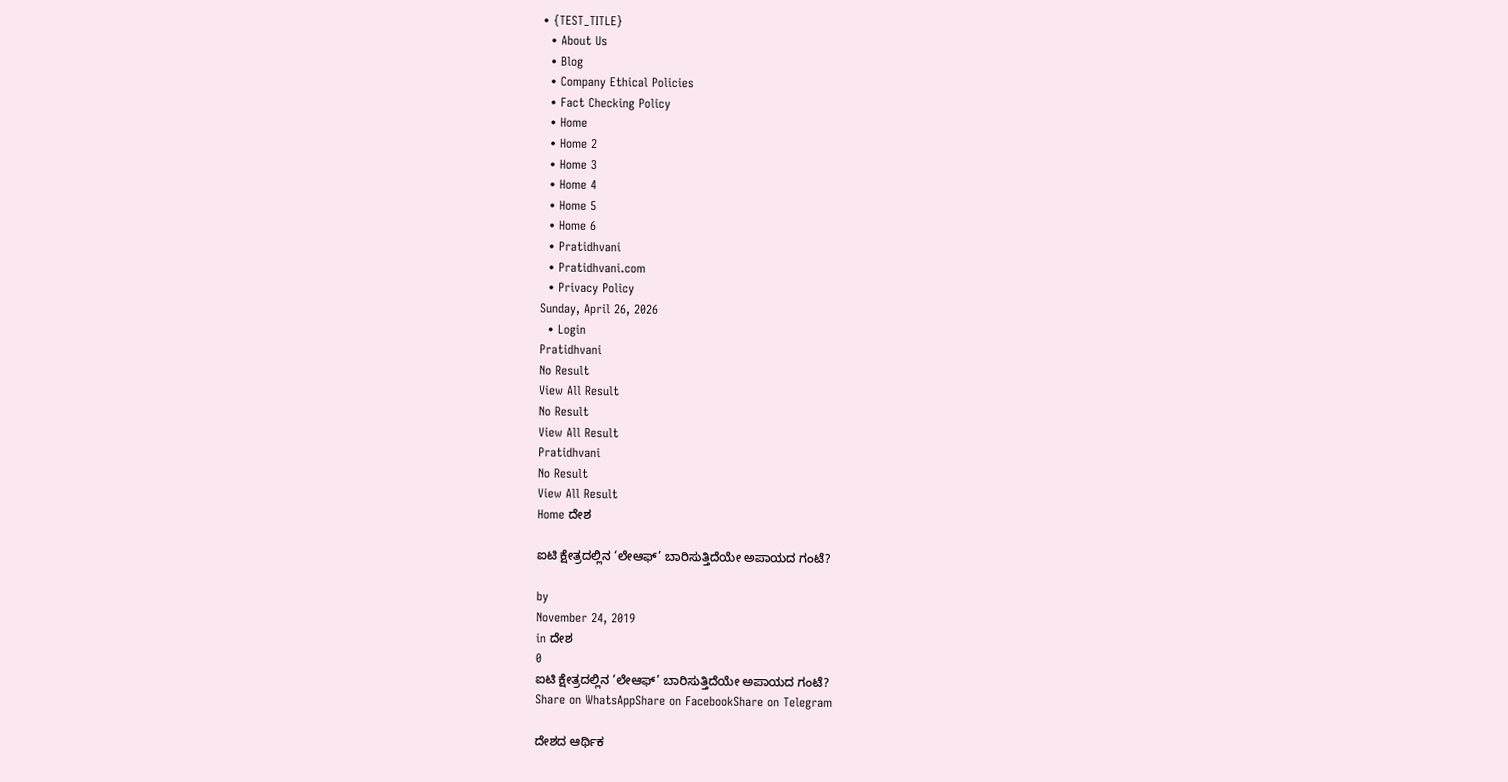• {TEST_TITLE}
  • About Us
  • Blog
  • Company Ethical Policies
  • Fact Checking Policy
  • Home
  • Home 2
  • Home 3
  • Home 4
  • Home 5
  • Home 6
  • Pratidhvani
  • Pratidhvani.com
  • Privacy Policy
Sunday, April 26, 2026
  • Login
Pratidhvani
No Result
View All Result
No Result
View All Result
Pratidhvani
No Result
View All Result
Home ದೇಶ

ಐಟಿ ಕ್ಷೇತ್ರದಲ್ಲಿನ ‘ಲೇಆಫ್’ ಬಾರಿಸುತ್ತಿದೆಯೇ ಅಪಾಯದ ಗಂಟೆ?

by
November 24, 2019
in ದೇಶ
0
ಐಟಿ ಕ್ಷೇತ್ರದಲ್ಲಿನ ‘ಲೇಆಫ್’ ಬಾರಿಸುತ್ತಿದೆಯೇ ಅಪಾಯದ ಗಂಟೆ?
Share on WhatsAppShare on FacebookShare on Telegram

ದೇಶದ ಆರ್ಥಿಕ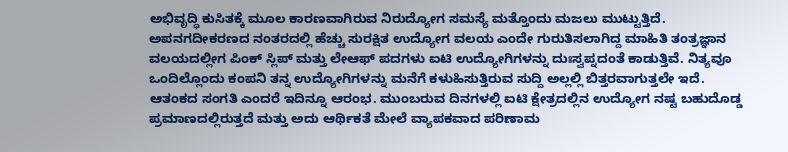ಅಭಿವೃದ್ಧಿ ಕುಸಿತಕ್ಕೆ ಮೂಲ ಕಾರಣವಾಗಿರುವ ನಿರುದ್ಯೋಗ ಸಮಸ್ಯೆ ಮತ್ತೊಂದು ಮಜಲು ಮುಟ್ಟುತ್ತಿದೆ. ಅಪನಗದೀಕರಣದ ನಂತರದಲ್ಲಿ ಹೆಚ್ಚು ಸುರಕ್ಷಿತ ಉದ್ಯೋಗ ವಲಯ ಎಂದೇ ಗುರುತಿಸಲಾಗಿದ್ದ ಮಾಹಿತಿ ತಂತ್ರಜ್ಞಾನ ವಲಯದಲ್ಲೀಗ ಪಿಂಕ್ ಸ್ಲಿಪ್ ಮತ್ತು ಲೇಆಫ್ ಪದಗಳು ಐಟಿ ಉದ್ಯೋಗಿಗಳನ್ನು ದುಃಸ್ವಪ್ನದಂತೆ ಕಾಡುತ್ತಿವೆ. ನಿತ್ಯವೂ ಒಂದಿಲ್ಲೊಂದು ಕಂಪನಿ ತನ್ನ ಉದ್ಯೋಗಿಗಳನ್ನು ಮನೆಗೆ ಕಳುಹಿಸುತ್ತಿರುವ ಸುದ್ದಿ ಅಲ್ಲಲ್ಲಿ ಬಿತ್ತರವಾಗುತ್ತಲೇ ಇದೆ. ಆತಂಕದ ಸಂಗತಿ ಎಂದರೆ ಇದಿನ್ನೂ ಆರಂಭ. ಮುಂಬರುವ ದಿನಗಳಲ್ಲಿ ಐಟಿ ಕ್ಷೇತ್ರದಲ್ಲಿನ ಉದ್ಯೋಗ ನಷ್ಟ ಬಹುದೊಡ್ಡ ಪ್ರಮಾಣದಲ್ಲಿರುತ್ತದೆ ಮತ್ತು ಅದು ಆರ್ಥಿಕತೆ ಮೇಲೆ ವ್ಯಾಪಕವಾದ ಪರಿಣಾಮ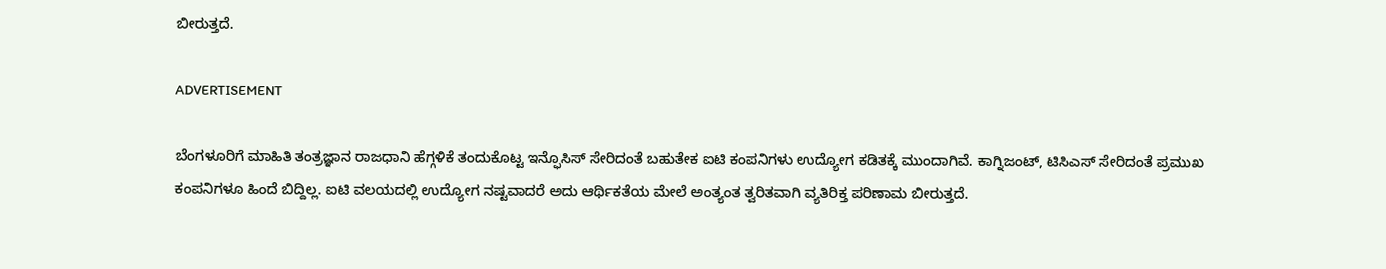ಬೀರುತ್ತದೆ.

ADVERTISEMENT

ಬೆಂಗಳೂರಿಗೆ ಮಾಹಿತಿ ತಂತ್ರಜ್ಞಾನ ರಾಜಧಾನಿ ಹೆಗ್ಗಳಿಕೆ ತಂದುಕೊಟ್ಟ ಇನ್ಫೊಸಿಸ್ ಸೇರಿದಂತೆ ಬಹುತೇಕ ಐಟಿ ಕಂಪನಿಗಳು ಉದ್ಯೋಗ ಕಡಿತಕ್ಕೆ ಮುಂದಾಗಿವೆ. ಕಾಗ್ನಿಜಂಟ್, ಟಿಸಿಎಸ್ ಸೇರಿದಂತೆ ಪ್ರಮುಖ ಕಂಪನಿಗಳೂ ಹಿಂದೆ ಬಿದ್ದಿಲ್ಲ. ಐಟಿ ವಲಯದಲ್ಲಿ ಉದ್ಯೋಗ ನಷ್ಟವಾದರೆ ಅದು ಆರ್ಥಿಕತೆಯ ಮೇಲೆ ಅಂತ್ಯಂತ ತ್ವರಿತವಾಗಿ ವ್ಯತಿರಿಕ್ತ ಪರಿಣಾಮ ಬೀರುತ್ತದೆ.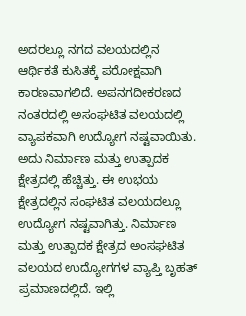ಅದರಲ್ಲೂ ನಗದ ವಲಯದಲ್ಲಿನ ಆರ್ಥಿಕತೆ ಕುಸಿತಕ್ಕೆ ಪರೋಕ್ಷವಾಗಿ ಕಾರಣವಾಗಲಿದೆ. ಅಪನಗದೀಕರಣದ ನಂತರದಲ್ಲಿ ಅಸಂಘಟಿತ ವಲಯದಲ್ಲಿ ವ್ಯಾಪಕವಾಗಿ ಉದ್ಯೋಗ ನಷ್ಟವಾಯಿತು. ಅದು ನಿರ್ಮಾಣ ಮತ್ತು ಉತ್ಪಾದಕ ಕ್ಷೇತ್ರದಲ್ಲಿ ಹೆಚ್ಚಿತ್ತು. ಈ ಉಭಯ ಕ್ಷೇತ್ರದಲ್ಲಿನ ಸಂಘಟಿತ ವಲಯದಲ್ಲೂ ಉದ್ಯೋಗ ನಷ್ಟವಾಗಿತ್ತು. ನಿರ್ಮಾಣ ಮತ್ತು ಉತ್ಪಾದಕ ಕ್ಷೇತ್ರದ ಅಂಸಘಟಿತ ವಲಯದ ಉದ್ಯೋಗಗಳ ವ್ಯಾಪ್ತಿ ಬೃಹತ್ ಪ್ರಮಾಣದಲ್ಲಿದೆ. ಇಲ್ಲಿ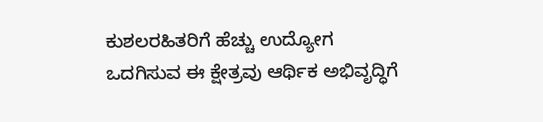ಕುಶಲರಹಿತರಿಗೆ ಹೆಚ್ಚು ಉದ್ಯೋಗ ಒದಗಿಸುವ ಈ ಕ್ಷೇತ್ರವು ಆರ್ಥಿಕ ಅಭಿವೃದ್ಧಿಗೆ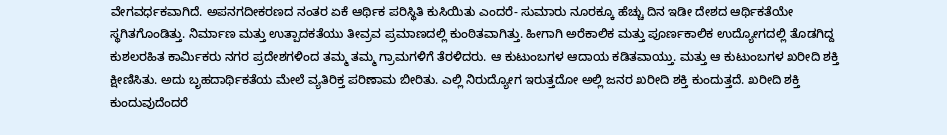ವೇಗವರ್ಧಕವಾಗಿದೆ. ಅಪನಗದೀಕರಣದ ನಂತರ ಏಕೆ ಆರ್ಥಿಕ ಪರಿಸ್ಥಿತಿ ಕುಸಿಯಿತು ಎಂದರೆ- ಸುಮಾರು ನೂರಕ್ಕೂ ಹೆಚ್ಚು ದಿನ ಇಡೀ ದೇಶದ ಆರ್ಥಿಕತೆಯೇ ಸ್ಥಗಿತಗೊಂಡಿತ್ತು. ನಿರ್ಮಾಣ ಮತ್ತು ಉತ್ಪಾದಕತೆಯು ತೀವ್ರವ ಪ್ರಮಾಣದಲ್ಲಿ ಕುಂಠಿತವಾಗಿತ್ತು. ಹೀಗಾಗಿ ಅರೆಕಾಲಿಕ ಮತ್ತು ಪೂರ್ಣಕಾಲಿಕ ಉದ್ಯೋಗದಲ್ಲಿ ತೊಡಗಿದ್ದ ಕುಶಲರಹಿತ ಕಾರ್ಮಿಕರು ನಗರ ಪ್ರದೇಶಗಳಿಂದ ತಮ್ಮ ತಮ್ಮ ಗ್ರಾಮಗಳಿಗೆ ತೆರಳಿದರು. ಆ ಕುಟುಂಬಗಳ ಆದಾಯ ಕಡಿತವಾಯ್ತು. ಮತ್ತು ಆ ಕುಟುಂಬಗಳ ಖರೀದಿ ಶಕ್ತಿ ಕ್ಷೀಣಿಸಿತು. ಅದು ಬೃಹದಾರ್ಥಿಕತೆಯ ಮೇಲೆ ವ್ಯತಿರಿಕ್ತ ಪರಿಣಾಮ ಬೀರಿತು. ಎಲ್ಲಿ ನಿರುದ್ಯೋಗ ಇರುತ್ತದೋ ಅಲ್ಲಿ ಜನರ ಖರೀದಿ ಶಕ್ತಿ ಕುಂದುತ್ತದೆ. ಖರೀದಿ ಶಕ್ತಿ ಕುಂದುವುದೆಂದರೆ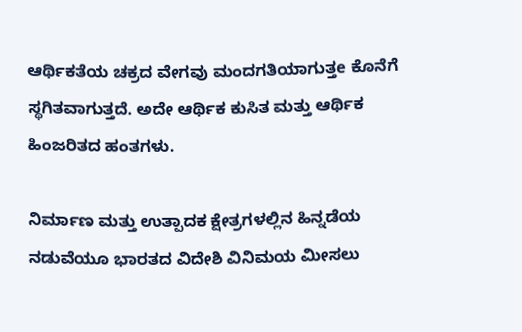ಆರ್ಥಿಕತೆಯ ಚಕ್ರದ ವೇಗವು ಮಂದಗತಿಯಾಗುತ್ತe ಕೊನೆಗೆ ಸ್ಥಗಿತವಾಗುತ್ತದೆ. ಅದೇ ಆರ್ಥಿಕ ಕುಸಿತ ಮತ್ತು ಆರ್ಥಿಕ ಹಿಂಜರಿತದ ಹಂತಗಳು.

ನಿರ್ಮಾಣ ಮತ್ತು ಉತ್ಪಾದಕ ಕ್ಷೇತ್ರಗಳಲ್ಲಿನ ಹಿನ್ನಡೆಯ ನಡುವೆಯೂ ಭಾರತದ ವಿದೇಶಿ ವಿನಿಮಯ ಮೀಸಲು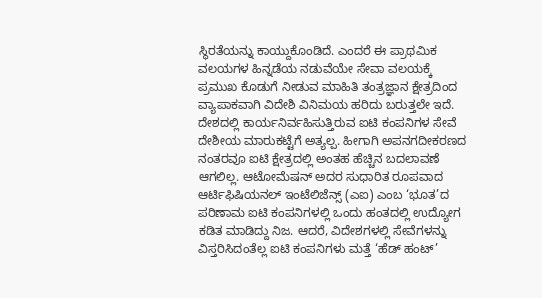ಸ್ಥಿರತೆಯನ್ನು ಕಾಯ್ದುಕೊಂಡಿದೆ. ಎಂದರೆ ಈ ಪ್ರಾಥಮಿಕ ವಲಯಗಳ ಹಿನ್ನಡೆಯ ನಡುವೆಯೇ ಸೇವಾ ವಲಯಕ್ಕೆ ಪ್ರಮುಖ ಕೊಡುಗೆ ನೀಡುವ ಮಾಹಿತಿ ತಂತ್ರಜ್ಞಾನ ಕ್ಷೇತ್ರದಿಂದ ವ್ಯಾಪಾಕವಾಗಿ ವಿದೇಶಿ ವಿನಿಮಯ ಹರಿದು ಬರುತ್ತಲೇ ಇದೆ. ದೇಶದಲ್ಲಿ ಕಾರ್ಯನಿರ್ವಹಿಸುತ್ತಿರುವ ಐಟಿ ಕಂಪನಿಗಳ ಸೇವೆ ದೇಶೀಯ ಮಾರುಕಟ್ಟೆಗೆ ಅತ್ಯಲ್ಪ. ಹೀಗಾಗಿ ಅಪನಗದೀಕರಣದ ನಂತರವೂ ಐಟಿ ಕ್ಷೇತ್ರದಲ್ಲಿ ಅಂತಹ ಹೆಚ್ಚಿನ ಬದಲಾವಣೆ ಆಗಲಿಲ್ಲ. ಆಟೋಮೆಷನ್ ಅದರ ಸುಧಾರಿತ ರೂಪವಾದ ಆರ್ಟಿಫಿಷಿಯನಲ್ ಇಂಟೆಲಿಜೆನ್ಸ್ (ಎಐ) ಎಂಬ ‘ಭೂತ’ದ ಪರಿಣಾಮ ಐಟಿ ಕಂಪನಿಗಳಲ್ಲಿ ಒಂದು ಹಂತದಲ್ಲಿ ಉದ್ಯೋಗ ಕಡಿತ ಮಾಡಿದ್ದು ನಿಜ. ಆದರೆ, ವಿದೇಶಗಳಲ್ಲಿ ಸೇವೆಗಳನ್ನು ವಿಸ್ತರಿಸಿದಂತೆಲ್ಲ ಐಟಿ ಕಂಪನಿಗಳು ಮತ್ತೆ ‘ಹೆಡ್ ಹಂಟ್’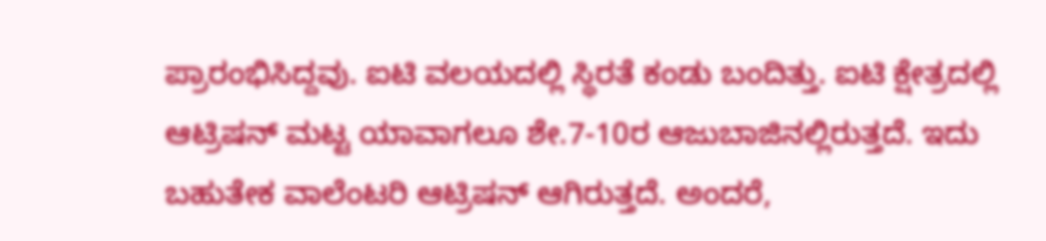ಪ್ರಾರಂಭಿಸಿದ್ದವು. ಐಟಿ ವಲಯದಲ್ಲಿ ಸ್ಥಿರತೆ ಕಂಡು ಬಂದಿತ್ತು. ಐಟಿ ಕ್ಷೇತ್ರದಲ್ಲಿ ಆಟ್ರಿಷನ್ ಮಟ್ಟ ಯಾವಾಗಲೂ ಶೇ.7-10ರ ಆಜುಬಾಜಿನಲ್ಲಿರುತ್ತದೆ. ಇದು ಬಹುತೇಕ ವಾಲೆಂಟರಿ ಆಟ್ರಿಷನ್ ಆಗಿರುತ್ತದೆ. ಅಂದರೆ,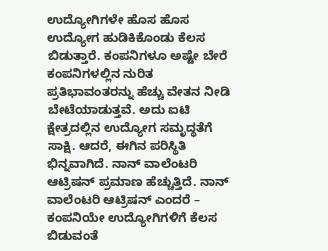ಉದ್ಯೋಗಿಗಳೇ ಹೊಸ ಹೊಸ ಉದ್ಯೋಗ ಹುಡಿಕಿಕೊಂಡು ಕೆಲಸ ಬಿಡುತ್ತಾರೆ. ಕಂಪನಿಗಳೂ ಅಷ್ಟೇ ಬೇರೆ ಕಂಪನಿಗಳಲ್ಲಿನ ನುರಿತ ಪ್ರತಿಭಾವಂತರನ್ನು ಹೆಚ್ಚು ವೇತನ ನೀಡಿ ಬೇಟೆಯಾಡುತ್ತವೆ. ಅದು ಐಟಿ ಕ್ಷೇತ್ರದಲ್ಲಿನ ಉದ್ಯೋಗ ಸಮೃದ್ಧತೆಗೆ ಸಾಕ್ಷಿ. ಆದರೆ, ಈಗಿನ ಪರಿಸ್ಥಿತಿ ಭಿನ್ನವಾಗಿದೆ. ನಾನ್ ವಾಲೆಂಟರಿ ಆಟ್ರಿಷನ್ ಪ್ರಮಾಣ ಹೆಚ್ಚುತ್ತಿದೆ. ನಾನ್ ವಾಲೆಂಟರಿ ಆಟ್ರಿಷನ್ ಎಂದರೆ – ಕಂಪನಿಯೇ ಉದ್ಯೋಗಿಗಳಿಗೆ ಕೆಲಸ ಬಿಡುವಂತೆ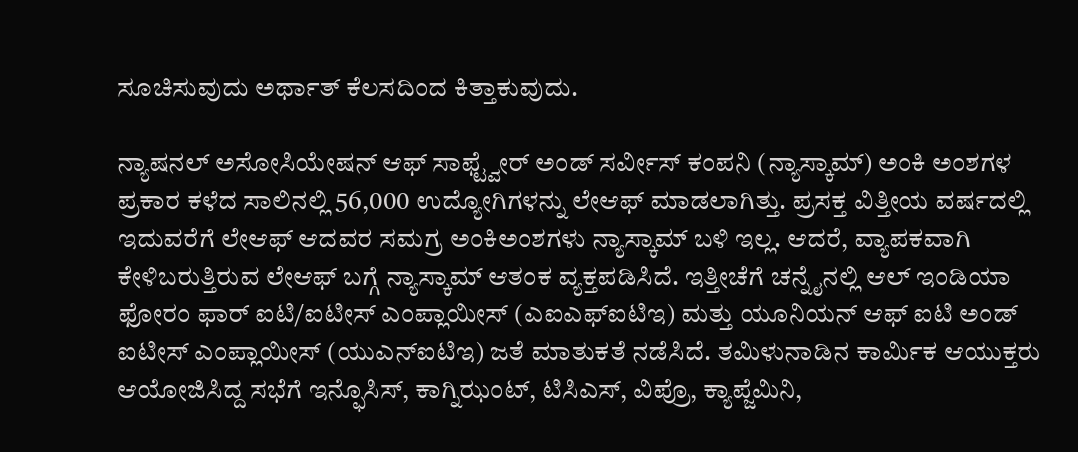ಸೂಚಿಸುವುದು ಅರ್ಥಾತ್ ಕೆಲಸದಿಂದ ಕಿತ್ತಾಕುವುದು.

ನ್ಯಾಷನಲ್ ಅಸೋಸಿಯೇಷನ್ ಆಫ್ ಸಾಫ್ಟ್ವೇರ್ ಅಂಡ್ ಸರ್ವೀಸ್ ಕಂಪನಿ (ನ್ಯಾಸ್ಕಾಮ್) ಅಂಕಿ ಅಂಶಗಳ ಪ್ರಕಾರ ಕಳೆದ ಸಾಲಿನಲ್ಲಿ 56,000 ಉದ್ಯೋಗಿಗಳನ್ನು ಲೇಆಫ್ ಮಾಡಲಾಗಿತ್ತು. ಪ್ರಸಕ್ತ ವಿತ್ತೀಯ ವರ್ಷದಲ್ಲಿ ಇದುವರೆಗೆ ಲೇಆಫ್ ಆದವರ ಸಮಗ್ರ ಅಂಕಿಅಂಶಗಳು ನ್ಯಾಸ್ಕಾಮ್ ಬಳಿ ಇಲ್ಲ. ಆದರೆ, ವ್ಯಾಪಕವಾಗಿ ಕೇಳಿಬರುತ್ತಿರುವ ಲೇಆಫ್ ಬಗ್ಗೆ ನ್ಯಾಸ್ಕಾಮ್ ಆತಂಕ ವ್ಯಕ್ತಪಡಿಸಿದೆ. ಇತ್ತೀಚೆಗೆ ಚನ್ನೈನಲ್ಲಿ ಆಲ್ ಇಂಡಿಯಾ ಫೋರಂ ಫಾರ್ ಐಟಿ/ಐಟೀಸ್ ಎಂಪ್ಲಾಯೀಸ್ (ಎಐಎಫ್ಐಟಿಇ) ಮತ್ತು ಯೂನಿಯನ್ ಆಫ್ ಐಟಿ ಅಂಡ್ ಐಟೀಸ್ ಎಂಪ್ಲಾಯೀಸ್ (ಯುಎನ್ಐಟಿಇ) ಜತೆ ಮಾತುಕತೆ ನಡೆಸಿದೆ. ತಮಿಳುನಾಡಿನ ಕಾರ್ಮಿಕ ಆಯುಕ್ತರು ಆಯೋಜಿಸಿದ್ದ ಸಭೆಗೆ ಇನ್ಫೊಸಿಸ್, ಕಾಗ್ನಿಝಂಟ್, ಟಿಸಿಎಸ್, ವಿಪ್ರೊ, ಕ್ಯಾಪ್ಜೆಮಿನಿ,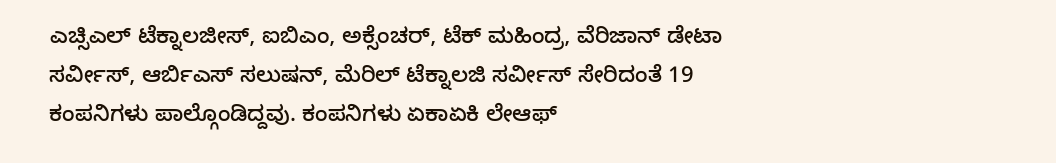ಎಚ್ಸಿಎಲ್ ಟೆಕ್ನಾಲಜೀಸ್, ಐಬಿಎಂ, ಅಕ್ಸೆಂಚರ್, ಟೆಕ್ ಮಹಿಂದ್ರ, ವೆರಿಜಾನ್ ಡೇಟಾ ಸರ್ವೀಸ್, ಆರ್ಬಿಎಸ್ ಸಲುಷನ್, ಮೆರಿಲ್ ಟೆಕ್ನಾಲಜಿ ಸರ್ವೀಸ್ ಸೇರಿದಂತೆ 19 ಕಂಪನಿಗಳು ಪಾಲ್ಗೊಂಡಿದ್ದವು. ಕಂಪನಿಗಳು ಏಕಾಏಕಿ ಲೇಆಫ್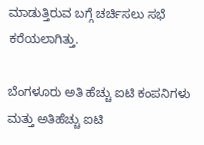ಮಾಡುತ್ತಿರುವ ಬಗ್ಗೆ ಚರ್ಚಿಸಲು ಸಭೆ ಕರೆಯಲಾಗಿತ್ತು.

ಬೆಂಗಳೂರು ಅತಿ ಹೆಚ್ಚು ಐಟಿ ಕಂಪನಿಗಳು ಮತ್ತು ಅತಿಹೆಚ್ಚು ಐಟಿ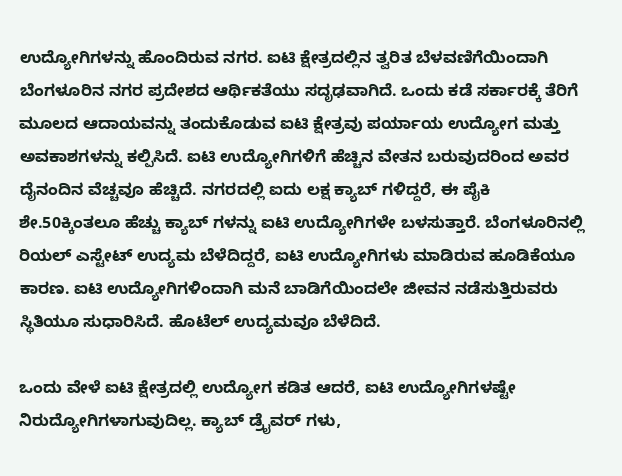ಉದ್ಯೋಗಿಗಳನ್ನು ಹೊಂದಿರುವ ನಗರ. ಐಟಿ ಕ್ಷೇತ್ರದಲ್ಲಿನ ತ್ವರಿತ ಬೆಳವಣಿಗೆಯಿಂದಾಗಿ ಬೆಂಗಳೂರಿನ ನಗರ ಪ್ರದೇಶದ ಆರ್ಥಿಕತೆಯು ಸದೃಢವಾಗಿದೆ. ಒಂದು ಕಡೆ ಸರ್ಕಾರಕ್ಕೆ ತೆರಿಗೆ ಮೂಲದ ಆದಾಯವನ್ನು ತಂದುಕೊಡುವ ಐಟಿ ಕ್ಷೇತ್ರವು ಪರ್ಯಾಯ ಉದ್ಯೋಗ ಮತ್ತು ಅವಕಾಶಗಳನ್ನು ಕಲ್ಪಿಸಿದೆ. ಐಟಿ ಉದ್ಯೋಗಿಗಳಿಗೆ ಹೆಚ್ಚಿನ ವೇತನ ಬರುವುದರಿಂದ ಅವರ ದೈನಂದಿನ ವೆಚ್ಚವೂ ಹೆಚ್ಚಿದೆ. ನಗರದಲ್ಲಿ ಐದು ಲಕ್ಷ ಕ್ಯಾಬ್ ಗಳಿದ್ದರೆ, ಈ ಪೈಕಿ ಶೇ.50ಕ್ಕಿಂತಲೂ ಹೆಚ್ಚು ಕ್ಯಾಬ್ ಗಳನ್ನು ಐಟಿ ಉದ್ಯೋಗಿಗಳೇ ಬಳಸುತ್ತಾರೆ. ಬೆಂಗಳೂರಿನಲ್ಲಿ ರಿಯಲ್ ಎಸ್ಟೇಟ್ ಉದ್ಯಮ ಬೆಳೆದಿದ್ದರೆ, ಐಟಿ ಉದ್ಯೋಗಿಗಳು ಮಾಡಿರುವ ಹೂಡಿಕೆಯೂ ಕಾರಣ. ಐಟಿ ಉದ್ಯೋಗಿಗಳಿಂದಾಗಿ ಮನೆ ಬಾಡಿಗೆಯಿಂದಲೇ ಜೀವನ ನಡೆಸುತ್ತಿರುವರು ಸ್ಥಿತಿಯೂ ಸುಧಾರಿಸಿದೆ. ಹೊಟೆಲ್ ಉದ್ಯಮವೂ ಬೆಳೆದಿದೆ.

ಒಂದು ವೇಳೆ ಐಟಿ ಕ್ಷೇತ್ರದಲ್ಲಿ ಉದ್ಯೋಗ ಕಡಿತ ಆದರೆ, ಐಟಿ ಉದ್ಯೋಗಿಗಳಷ್ಟೇ ನಿರುದ್ಯೋಗಿಗಳಾಗುವುದಿಲ್ಲ. ಕ್ಯಾಬ್ ಡ್ರೈವರ್ ಗಳು,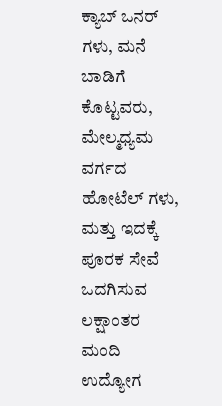ಕ್ಯಾಬ್ ಒನರ್ ಗಳು, ಮನೆ ಬಾಡಿಗೆ ಕೊಟ್ಟವರು, ಮೇಲ್ಮಧ್ಯಮ ವರ್ಗದ ಹೋಟೆಲ್ ಗಳು, ಮತ್ತು ಇದಕ್ಕೆ ಪೂರಕ ಸೇವೆ ಒದಗಿಸುವ ಲಕ್ಷಾಂತರ ಮಂದಿ ಉದ್ಯೋಗ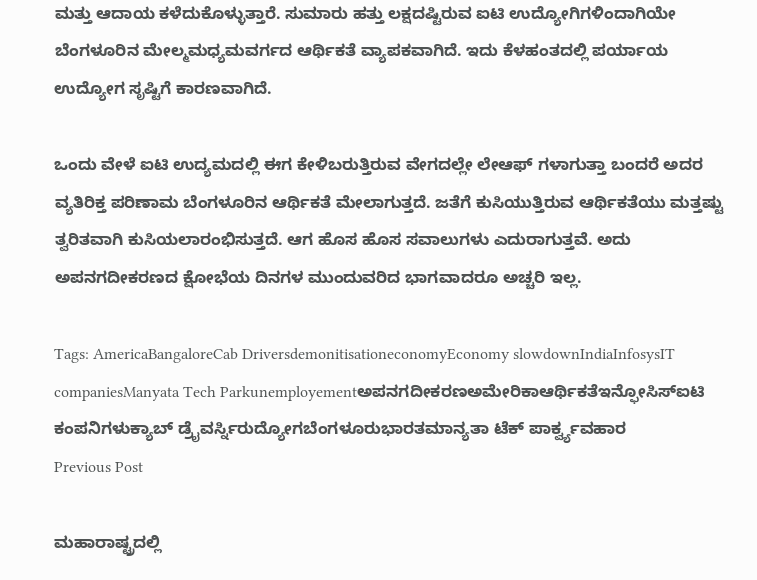ಮತ್ತು ಆದಾಯ ಕಳೆದುಕೊಳ್ಳುತ್ತಾರೆ. ಸುಮಾರು ಹತ್ತು ಲಕ್ಷದಷ್ಟಿರುವ ಐಟಿ ಉದ್ಯೋಗಿಗಳಿಂದಾಗಿಯೇ ಬೆಂಗಳೂರಿನ ಮೇಲ್ಮಮಧ್ಯಮವರ್ಗದ ಆರ್ಥಿಕತೆ ವ್ಯಾಪಕವಾಗಿದೆ. ಇದು ಕೆಳಹಂತದಲ್ಲಿ ಪರ್ಯಾಯ ಉದ್ಯೋಗ ಸೃಷ್ಟಿಗೆ ಕಾರಣವಾಗಿದೆ.

ಒಂದು ವೇಳೆ ಐಟಿ ಉದ್ಯಮದಲ್ಲಿ ಈಗ ಕೇಳಿಬರುತ್ತಿರುವ ವೇಗದಲ್ಲೇ ಲೇಆಫ್ ಗಳಾಗುತ್ತಾ ಬಂದರೆ ಅದರ ವ್ಯತಿರಿಕ್ತ ಪರಿಣಾಮ ಬೆಂಗಳೂರಿನ ಆರ್ಥಿಕತೆ ಮೇಲಾಗುತ್ತದೆ. ಜತೆಗೆ ಕುಸಿಯುತ್ತಿರುವ ಆರ್ಥಿಕತೆಯು ಮತ್ತಷ್ಟು ತ್ವರಿತವಾಗಿ ಕುಸಿಯಲಾರಂಭಿಸುತ್ತದೆ. ಆಗ ಹೊಸ ಹೊಸ ಸವಾಲುಗಳು ಎದುರಾಗುತ್ತವೆ. ಅದು ಅಪನಗದೀಕರಣದ ಕ್ಷೋಭೆಯ ದಿನಗಳ ಮುಂದುವರಿದ ಭಾಗವಾದರೂ ಅಚ್ಚರಿ ಇಲ್ಲ.

Tags: AmericaBangaloreCab DriversdemonitisationeconomyEconomy slowdownIndiaInfosysIT companiesManyata Tech Parkunemployementಅಪನಗದೀಕರಣಅಮೇರಿಕಾಆರ್ಥಿಕತೆಇನ್ಫೋಸಿಸ್ಐಟಿ ಕಂಪನಿಗಳುಕ್ಯಾಬ್ ಡ್ರೈವರ್ಸ್ನಿರುದ್ಯೋಗಬೆಂಗಳೂರುಭಾರತಮಾನ್ಯತಾ ಟೆಕ್ ಪಾರ್ಕ್ವ್ಯವಹಾರ
Previous Post

ಮಹಾರಾಷ್ಟ್ರದಲ್ಲಿ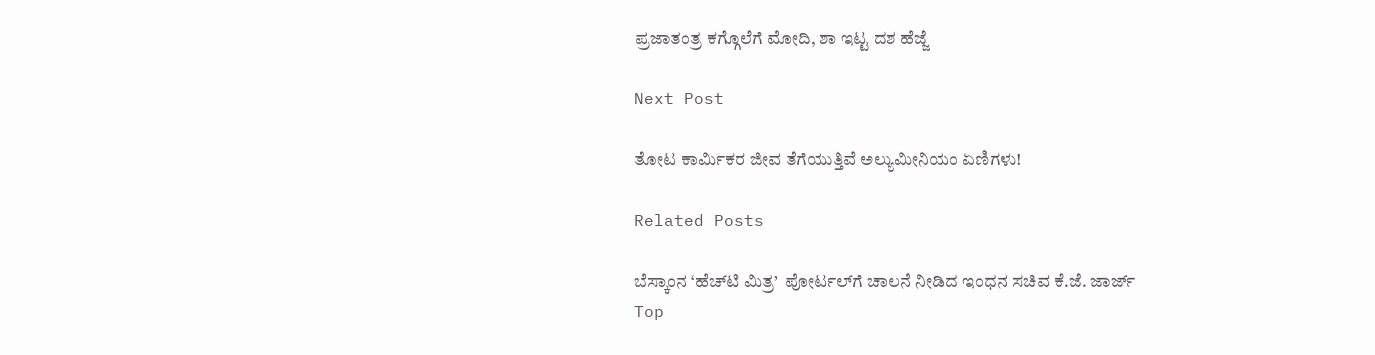ಪ್ರಜಾತಂತ್ರ ಕಗ್ಗೊಲೆಗೆ ಮೋದಿ, ಶಾ ಇಟ್ಟ ದಶ ಹೆಜ್ಜೆ

Next Post

ತೋಟ ಕಾರ್ಮಿಕರ ಜೀವ ತೆಗೆಯುತ್ತಿವೆ ಅಲ್ಯುಮೀನಿಯಂ ಏಣಿಗಳು!

Related Posts

ಬೆಸ್ಕಾಂನ ‘ಹೆಚ್‌ಟಿ ಮಿತ್ರ’  ಪೋರ್ಟಲ್‌ಗೆ ಚಾಲನೆ ನೀಡಿದ ಇಂಧನ ಸಚಿವ ಕೆ.ಜೆ. ಜಾರ್ಜ್
Top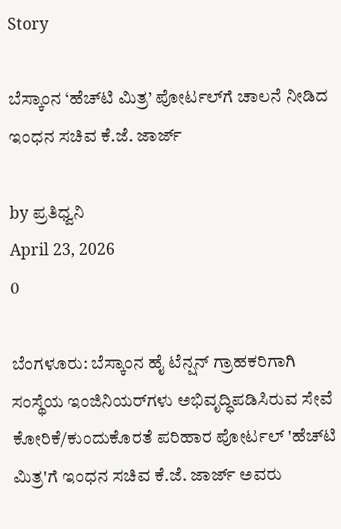Story

ಬೆಸ್ಕಾಂನ ‘ಹೆಚ್‌ಟಿ ಮಿತ್ರ’ ಪೋರ್ಟಲ್‌ಗೆ ಚಾಲನೆ ನೀಡಿದ ಇಂಧನ ಸಚಿವ ಕೆ.ಜೆ. ಜಾರ್ಜ್

by ಪ್ರತಿಧ್ವನಿ
April 23, 2026
0

ಬೆಂಗಳೂರು: ಬೆಸ್ಕಾಂನ ಹೈ ಟೆನ್ಷನ್ ಗ್ರಾಹಕರಿಗಾಗಿ ಸಂಸ್ಥೆಯ ಇಂಜಿನಿಯರ್‌ಗಳು ಅಭಿವೃದ್ಧಿಪಡಿಸಿರುವ ಸೇವೆ ಕೋರಿಕೆ/ಕುಂದುಕೊರತೆ ಪರಿಹಾರ ಪೋರ್ಟಲ್ 'ಹೆಚ್‌ಟಿ ಮಿತ್ರ'ಗೆ ಇಂಧನ ಸಚಿವ ಕೆ.ಜೆ. ಜಾರ್ಜ್ ಅವರು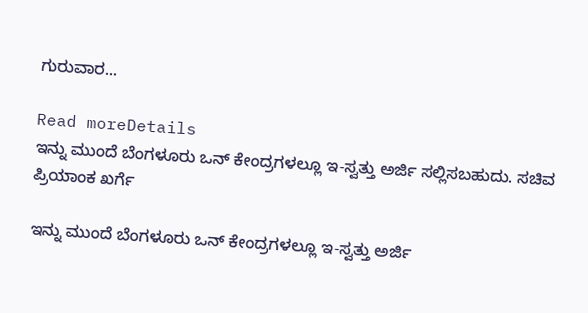ಗುರುವಾರ...

Read moreDetails
ಇನ್ನು ಮುಂದೆ ಬೆಂಗಳೂರು ಒನ್ ಕೇಂದ್ರಗಳಲ್ಲೂ ಇ-ಸ್ವತ್ತು ಅರ್ಜಿ ಸಲ್ಲಿಸಬಹುದು. ಸಚಿವ ಪ್ರಿಯಾಂಕ ಖರ್ಗೆ

ಇನ್ನು ಮುಂದೆ ಬೆಂಗಳೂರು ಒನ್ ಕೇಂದ್ರಗಳಲ್ಲೂ ಇ-ಸ್ವತ್ತು ಅರ್ಜಿ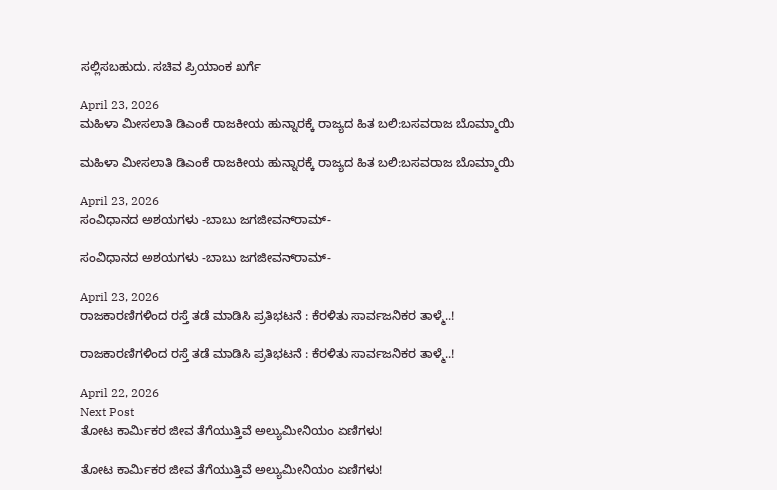ಸಲ್ಲಿಸಬಹುದು. ಸಚಿವ ಪ್ರಿಯಾಂಕ ಖರ್ಗೆ

April 23, 2026
ಮಹಿಳಾ ಮೀಸಲಾತಿ ಡಿಎಂಕೆ ರಾಜಕೀಯ ಹುನ್ನಾರಕ್ಕೆ ರಾಜ್ಯದ ಹಿತ ಬಲಿ:ಬಸವರಾಜ ಬೊಮ್ಮಾಯಿ

ಮಹಿಳಾ ಮೀಸಲಾತಿ ಡಿಎಂಕೆ ರಾಜಕೀಯ ಹುನ್ನಾರಕ್ಕೆ ರಾಜ್ಯದ ಹಿತ ಬಲಿ:ಬಸವರಾಜ ಬೊಮ್ಮಾಯಿ

April 23, 2026
ಸಂವಿಧಾನದ ಅಶಯಗಳು -ಬಾಬು ಜಗಜೀವನ್‌ರಾಮ್‌-

ಸಂವಿಧಾನದ ಅಶಯಗಳು -ಬಾಬು ಜಗಜೀವನ್‌ರಾಮ್‌-

April 23, 2026
ರಾಜಕಾರಣಿಗಳಿಂದ ರಸ್ತೆ ತಡೆ ಮಾಡಿಸಿ ಪ್ರತಿಭಟನೆ : ಕೆರಳಿತು ಸಾರ್ವಜನಿಕರ ತಾಳ್ಮೆ..!

ರಾಜಕಾರಣಿಗಳಿಂದ ರಸ್ತೆ ತಡೆ ಮಾಡಿಸಿ ಪ್ರತಿಭಟನೆ : ಕೆರಳಿತು ಸಾರ್ವಜನಿಕರ ತಾಳ್ಮೆ..!

April 22, 2026
Next Post
ತೋಟ ಕಾರ್ಮಿಕರ ಜೀವ ತೆಗೆಯುತ್ತಿವೆ ಅಲ್ಯುಮೀನಿಯಂ ಏಣಿಗಳು!

ತೋಟ ಕಾರ್ಮಿಕರ ಜೀವ ತೆಗೆಯುತ್ತಿವೆ ಅಲ್ಯುಮೀನಿಯಂ ಏಣಿಗಳು!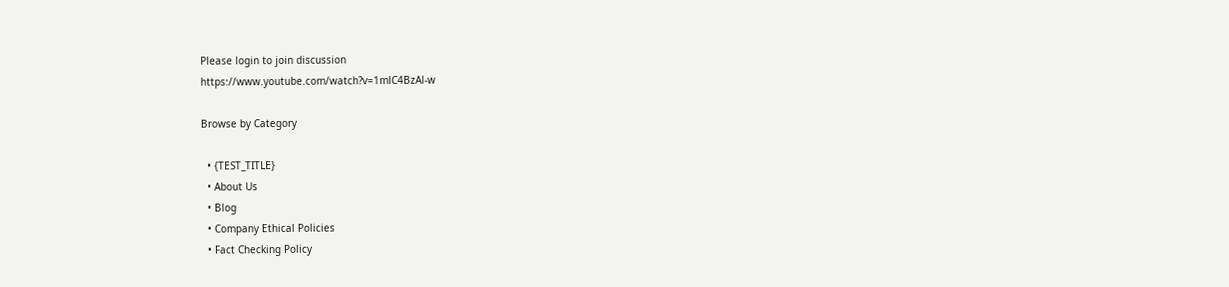Please login to join discussion
https://www.youtube.com/watch?v=1mlC4BzAl-w

Browse by Category

  • {TEST_TITLE}
  • About Us
  • Blog
  • Company Ethical Policies
  • Fact Checking Policy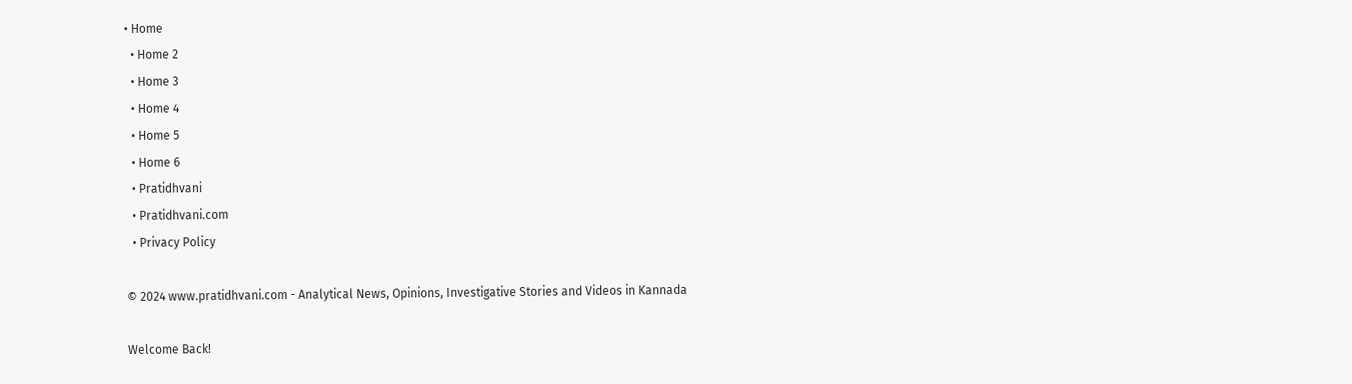• Home
  • Home 2
  • Home 3
  • Home 4
  • Home 5
  • Home 6
  • Pratidhvani
  • Pratidhvani.com
  • Privacy Policy

© 2024 www.pratidhvani.com - Analytical News, Opinions, Investigative Stories and Videos in Kannada

Welcome Back!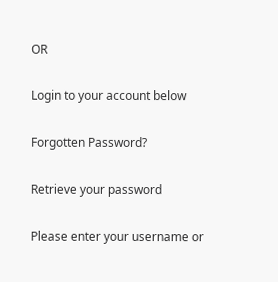OR

Login to your account below

Forgotten Password?

Retrieve your password

Please enter your username or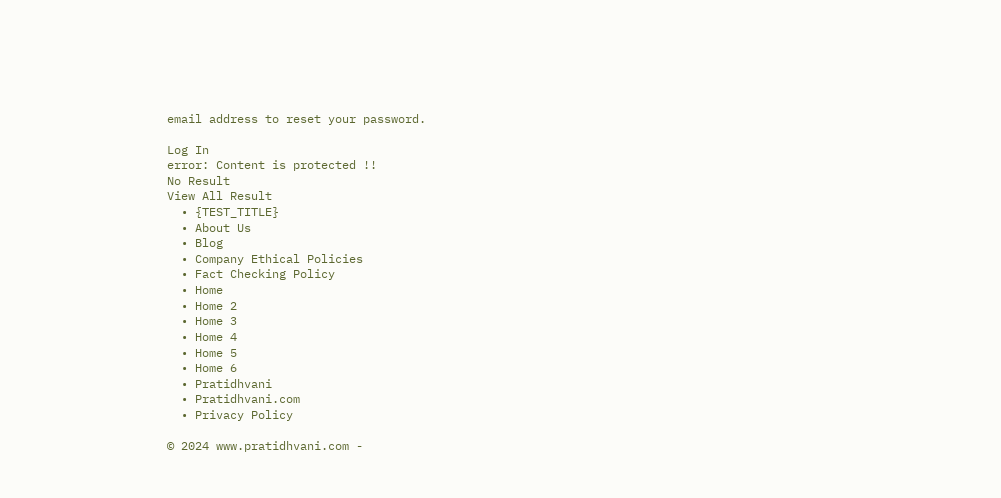email address to reset your password.

Log In
error: Content is protected !!
No Result
View All Result
  • {TEST_TITLE}
  • About Us
  • Blog
  • Company Ethical Policies
  • Fact Checking Policy
  • Home
  • Home 2
  • Home 3
  • Home 4
  • Home 5
  • Home 6
  • Pratidhvani
  • Pratidhvani.com
  • Privacy Policy

© 2024 www.pratidhvani.com -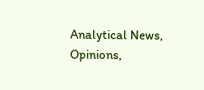Analytical News, Opinions,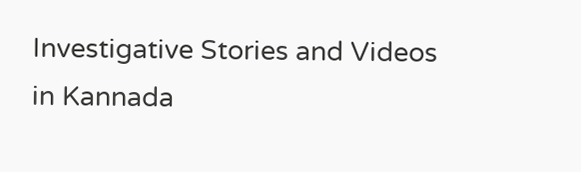Investigative Stories and Videos in Kannada